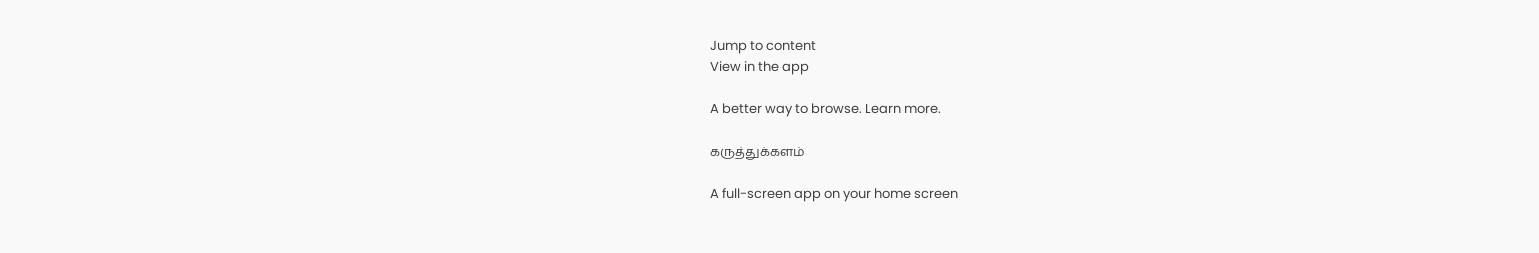Jump to content
View in the app

A better way to browse. Learn more.

கருத்துக்களம்

A full-screen app on your home screen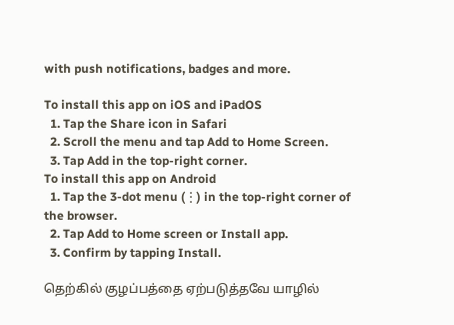with push notifications, badges and more.

To install this app on iOS and iPadOS
  1. Tap the Share icon in Safari
  2. Scroll the menu and tap Add to Home Screen.
  3. Tap Add in the top-right corner.
To install this app on Android
  1. Tap the 3-dot menu (⋮) in the top-right corner of the browser.
  2. Tap Add to Home screen or Install app.
  3. Confirm by tapping Install.

தெற்கில் குழப்பத்தை ஏற்படுத்தவே யாழில்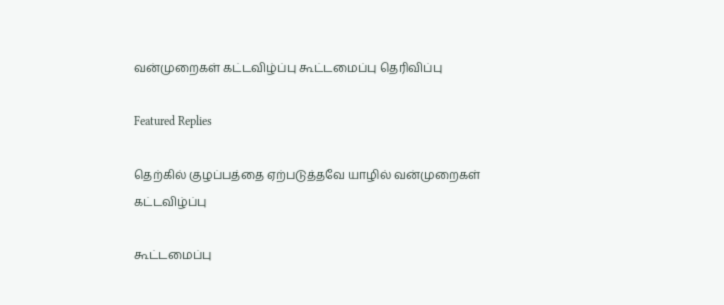வன்முறைகள் கட்டவிழ்ப்பு கூட்டமைப்பு தெரிவிப்பு

Featured Replies

தெற்கில் குழப்பத்தை ஏற்படுத்தவே யாழில் வன்முறைகள் கட்டவிழ்ப்பு

கூட்டமைப்பு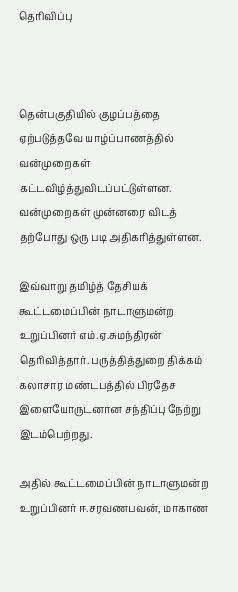தெரிவிப்பு



தென்பகுதியில் குழப்பத்தை ஏற்படுத்தவே யாழ்ப்பாணத்தில் வன்முறைகள் கட்டவிழ்த்துவிடப்பட்டுள்ளன. வன்முறைகள் முன்னரை விடத் தற்போது ஒரு படி அதிகரித்துள்ளன.

இவ்வாறு தமிழ்த் தேசியக் கூட்டமைப்பின் நாடாளுமன்ற உறுப்பினர் எம்.ஏ.சுமந்திரன் தெரிவித்தார். பருத்தித்துறை திக்கம் கலாசார மண்டபத்தில் பிரதேச இளையோருடனான சந்திப்பு நேற்று இடம்பெற்றது.

அதில் கூட்டமைப்பின் நாடாளுமன்ற உறுப்பினர் ஈ.சரவணபவன், மாகாண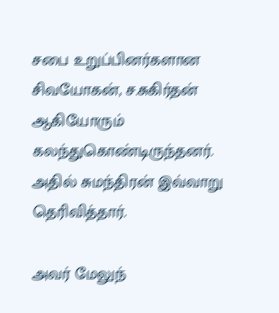சபை உறுப்பினர்களான சிவயோகன், ச.சுகிர்தன் ஆகியோரும் கலந்துகொண்டிருந்தனர். அதில் சுமந்திரன் இவ்வாறு தெரிவித்தார்.

அவர் மேலுந்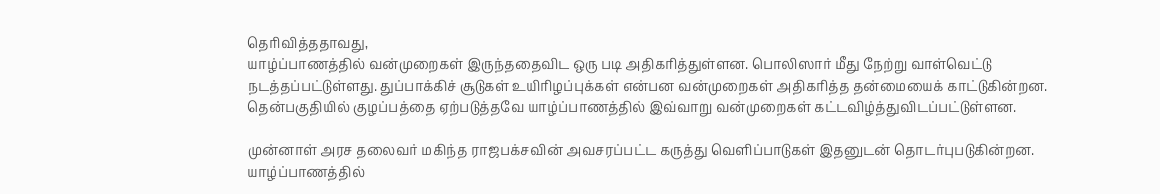தெரிவித்ததாவது,
யாழ்ப்பாணத்தில் வன்முறைகள் இருந்ததைவிட ஒரு படி அதிகரித்துள்ளன. பொலிஸார் மீது நேற்று வாள்வெட்டு நடத்தப்பட்டுள்ளது. துப்பாக்கிச் சூடுகள் உயிரிழப்புக்கள் என்பன வன்முறைகள் அதிகரித்த தன்மையைக் காட்டுகின்றன. தென்பகுதியில் குழப்பத்தை ஏற்படுத்தவே யாழ்ப்பாணத்தில் இவ்வாறு வன்முறைகள் கட்டவிழ்த்துவிடப்பட்டுள்ளன.

முன்னாள் அரச தலைவர் மகிந்த ராஜபக்சவின் அவசரப்பட்ட கருத்து வெளிப்பாடுகள் இதனுடன் தொடர்புபடுகின்றன. யாழ்ப்பாணத்தில்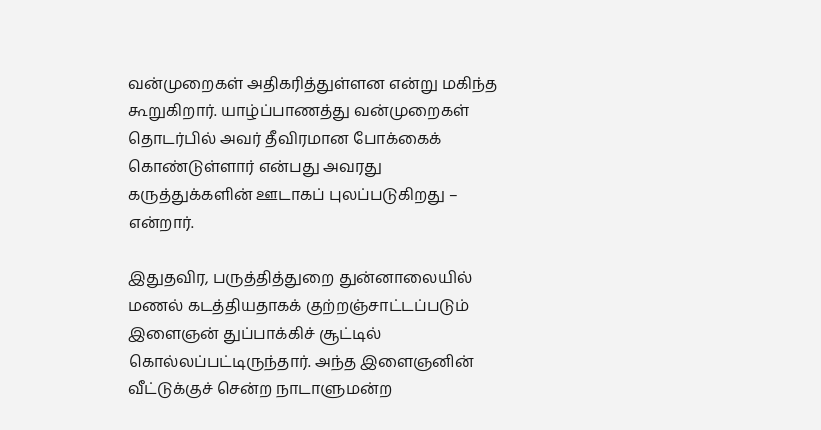வன்முறைகள் அதிகரித்துள்ளன என்று மகிந்த கூறுகிறார். யாழ்ப்பாணத்து வன்முறைகள் தொடர்பில் அவர் தீவிரமான போக்கைக் கொண்டுள்ளார் என்பது அவரது கருத்துக்களின் ஊடாகப் புலப்படுகிறது – என்றார்.

இதுதவிர, பருத்தித்துறை துன்னாலையில் மணல் கடத்தியதாகக் குற்றஞ்சாட்டப்படும் இளைஞன் துப்பாக்கிச் சூட்டில் கொல்லப்பட்டிருந்தார். அந்த இளைஞனின் வீட்டுக்குச் சென்ற நாடாளுமன்ற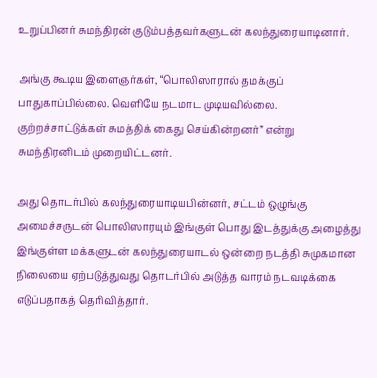உறுப்பினர் சுமந்திரன் குடும்பத்தவர்களுடன் கலந்துரையாடினார்.

அங்கு கூடிய இளைஞர்கள், “பொலிஸாரால் தமக்குப் பாதுகாப்பில்லை. வெளியே நடமாட முடியவில்லை. குற்றச்சாட்டுக்கள் சுமத்திக் கைது செய்கின்றனர்” என்று சுமந்திரனிடம் முறையிட்டனர்.

அது தொடர்பில் கலந்துரையாடியபின்னர், சட்டம் ஒழுங்கு அமைச்சருடன் பொலிஸாரயும் இங்குள் பொது இடத்துக்கு அழைத்து இங்குள்ள மக்களுடன் கலந்துரையாடல் ஒன்றை நடத்தி சுமுகமான நிலையை ஏற்படுத்துவது தொடர்பில் அடுத்த வாரம் நடவடிக்கை எடுப்பதாகத் தெரிவித்தார்.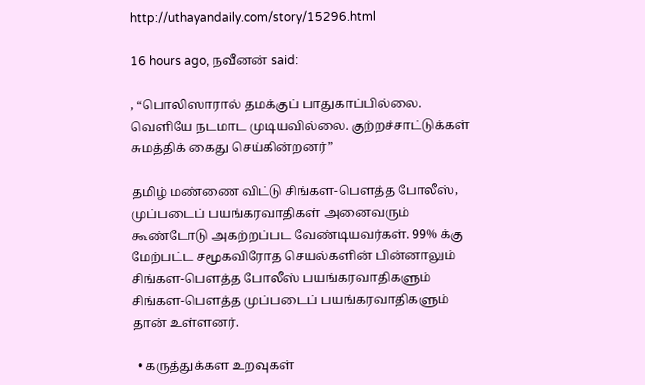http://uthayandaily.com/story/15296.html

16 hours ago, நவீனன் said:

, “பொலிஸாரால் தமக்குப் பாதுகாப்பில்லை. வெளியே நடமாட முடியவில்லை. குற்றச்சாட்டுக்கள் சுமத்திக் கைது செய்கின்றனர்”

தமிழ் மண்ணை விட்டு சிங்கள-பௌத்த போலீஸ், முப்படைப் பயங்கரவாதிகள் அனைவரும் கூண்டோடு அகற்றப்பட வேண்டியவர்கள். 99% க்கு மேற்பட்ட சமூகவிரோத செயல்களின் பின்னாலும் சிங்கள-பௌத்த போலீஸ் பயங்கரவாதிகளும்  சிங்கள-பௌத்த முப்படைப் பயங்கரவாதிகளும் தான் உள்ளனர்.

  • கருத்துக்கள உறவுகள்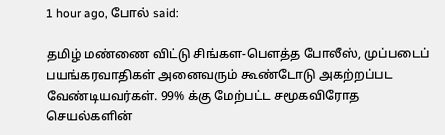1 hour ago, போல் said:

தமிழ் மண்ணை விட்டு சிங்கள-பௌத்த போலீஸ், முப்படைப் பயங்கரவாதிகள் அனைவரும் கூண்டோடு அகற்றப்பட வேண்டியவர்கள். 99% க்கு மேற்பட்ட சமூகவிரோத செயல்களின்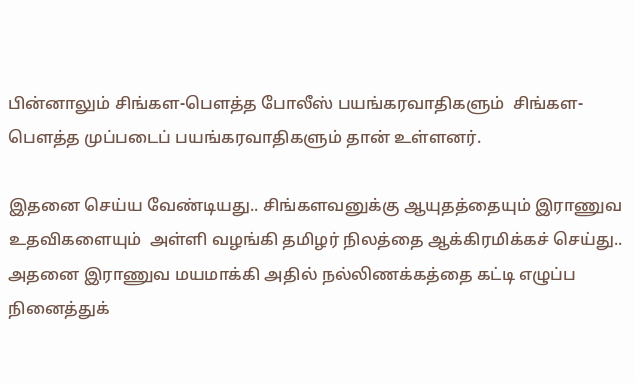பின்னாலும் சிங்கள-பௌத்த போலீஸ் பயங்கரவாதிகளும்  சிங்கள-பௌத்த முப்படைப் பயங்கரவாதிகளும் தான் உள்ளனர்.

இதனை செய்ய வேண்டியது.. சிங்களவனுக்கு ஆயுதத்தையும் இராணுவ உதவிகளையும்  அள்ளி வழங்கி தமிழர் நிலத்தை ஆக்கிரமிக்கச் செய்து.. அதனை இராணுவ மயமாக்கி அதில் நல்லிணக்கத்தை கட்டி எழுப்ப நினைத்துக்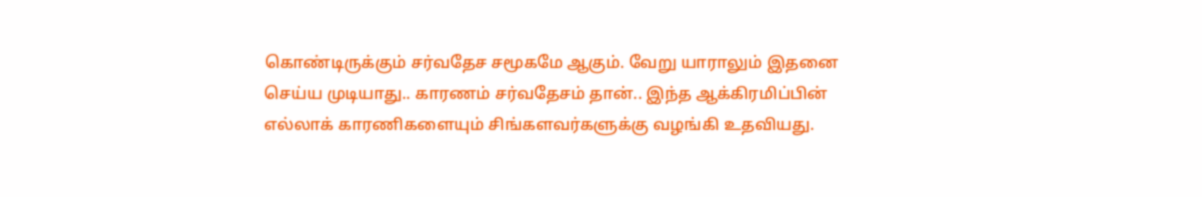கொண்டிருக்கும் சர்வதேச சமூகமே ஆகும். வேறு யாராலும் இதனை செய்ய முடியாது.. காரணம் சர்வதேசம் தான்.. இந்த ஆக்கிரமிப்பின் எல்லாக் காரணிகளையும் சிங்களவர்களுக்கு வழங்கி உதவியது.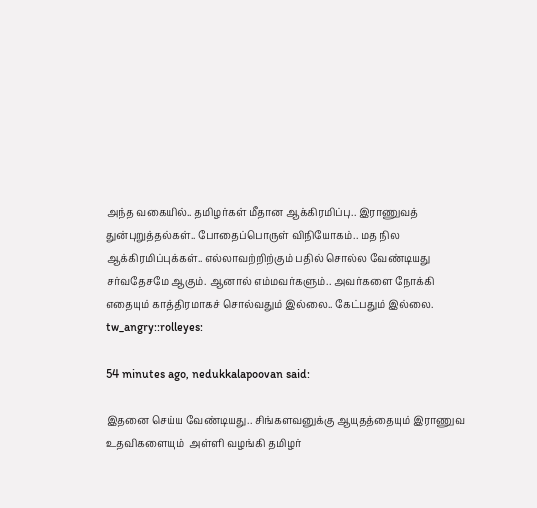அந்த வகையில்.. தமிழர்கள் மீதான ஆக்கிரமிப்பு.. இராணுவத் துன்புறுத்தல்கள்.. போதைப்பொருள் விநியோகம்.. மத நில ஆக்கிரமிப்புக்கள்.. எல்லாவற்றிற்கும் பதில் சொல்ல வேண்டியது சர்வதேசமே ஆகும். ஆனால் எம்மவர்களும்.. அவர்களை நோக்கி எதையும் காத்திரமாகச் சொல்வதும் இல்லை.. கேட்பதும் இல்லை. tw_angry::rolleyes:

54 minutes ago, nedukkalapoovan said:

இதனை செய்ய வேண்டியது.. சிங்களவனுக்கு ஆயுதத்தையும் இராணுவ உதவிகளையும்  அள்ளி வழங்கி தமிழர்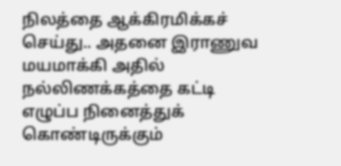நிலத்தை ஆக்கிரமிக்கச் செய்து.. அதனை இராணுவ மயமாக்கி அதில் நல்லிணக்கத்தை கட்டி எழுப்ப நினைத்துக் கொண்டிருக்கும்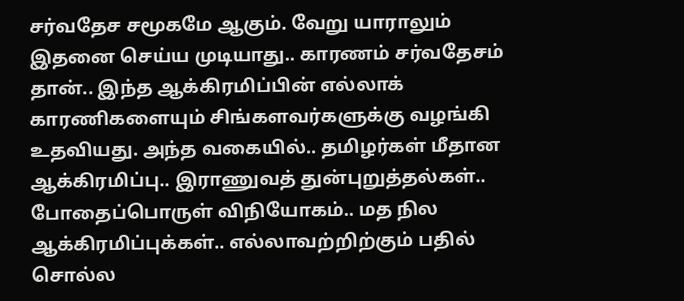சர்வதேச சமூகமே ஆகும். வேறு யாராலும் இதனை செய்ய முடியாது.. காரணம் சர்வதேசம் தான்.. இந்த ஆக்கிரமிப்பின் எல்லாக் காரணிகளையும் சிங்களவர்களுக்கு வழங்கி உதவியது. அந்த வகையில்.. தமிழர்கள் மீதான ஆக்கிரமிப்பு.. இராணுவத் துன்புறுத்தல்கள்.. போதைப்பொருள் விநியோகம்.. மத நில ஆக்கிரமிப்புக்கள்.. எல்லாவற்றிற்கும் பதில் சொல்ல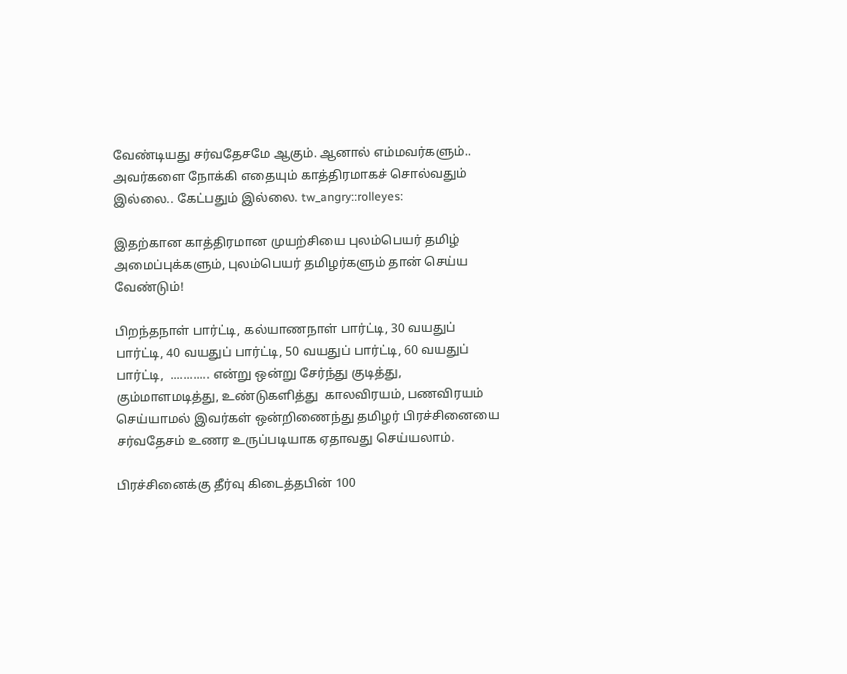வேண்டியது சர்வதேசமே ஆகும். ஆனால் எம்மவர்களும்.. அவர்களை நோக்கி எதையும் காத்திரமாகச் சொல்வதும் இல்லை.. கேட்பதும் இல்லை. tw_angry::rolleyes:

இதற்கான காத்திரமான முயற்சியை புலம்பெயர் தமிழ் அமைப்புக்களும், புலம்பெயர் தமிழர்களும் தான் செய்ய வேண்டும்!

பிறந்தநாள் பார்ட்டி, கல்யாணநாள் பார்ட்டி, 30 வயதுப் பார்ட்டி, 40 வயதுப் பார்ட்டி, 50 வயதுப் பார்ட்டி, 60 வயதுப் பார்ட்டி,  ............ என்று ஒன்று சேர்ந்து குடித்து, கும்மாளமடித்து, உண்டுகளித்து  காலவிரயம், பணவிரயம் செய்யாமல் இவர்கள் ஒன்றிணைந்து தமிழர் பிரச்சினையை சர்வதேசம் உணர உருப்படியாக ஏதாவது செய்யலாம்.

பிரச்சினைக்கு தீர்வு கிடைத்தபின் 100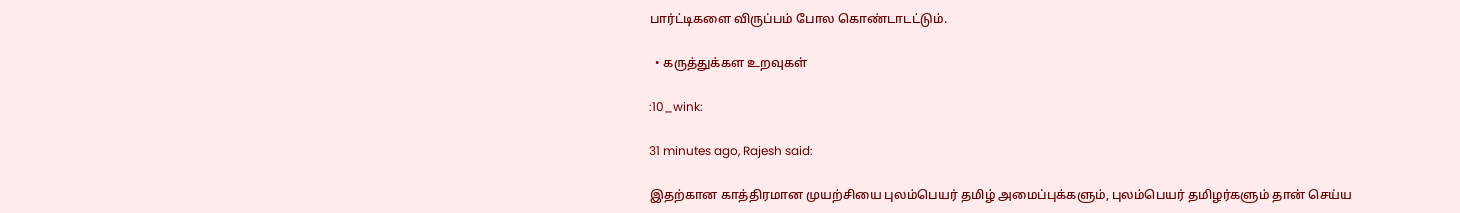பார்ட்டிகளை விருப்பம் போல கொண்டாடட்டும்.

  • கருத்துக்கள உறவுகள்

:10_wink:

31 minutes ago, Rajesh said:

இதற்கான காத்திரமான முயற்சியை புலம்பெயர் தமிழ் அமைப்புக்களும், புலம்பெயர் தமிழர்களும் தான் செய்ய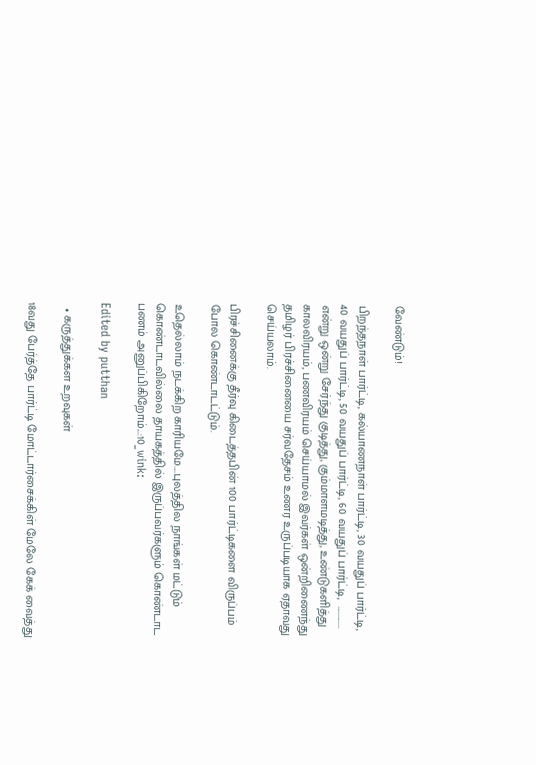வேண்டும்!

பிறந்தநாள் பார்ட்டி, கல்யாணநாள் பார்ட்டி, 30 வயதுப் பார்ட்டி, 40 வயதுப் பார்ட்டி, 50 வயதுப் பார்ட்டி, 60 வயதுப் பார்ட்டி,  ............ என்று ஒன்று சேர்ந்து குடித்து, கும்மாளமடித்து, உண்டுகளித்து  காலவிரயம், பணவிரயம் செய்யாமல் இவர்கள் ஒன்றிணைந்து தமிழர் பிரச்சினையை சர்வதேசம் உணர உருப்படியாக ஏதாவது செய்யலாம்.

பிரச்சினைக்கு தீர்வு கிடைத்தபின் 100 பார்ட்டிகளை விருப்பம் போல கொண்டாடட்டும்.

உதெல்லாம் நடக்கிற காரியமே....புலத்தில நாங்கள் மட்டும் கொண்டாடவில்லை தாயகத்தில் இருப்பவர்களும் கொண்டாட பணம் அனுப்பிகிறோம்...:10_wink:

Edited by putthan

  • கருத்துக்கள உறவுகள்

18வது பேர்த்தே பார்ட்டி மோட்டார்சைக்கிள் மேலே கேக் வைத்து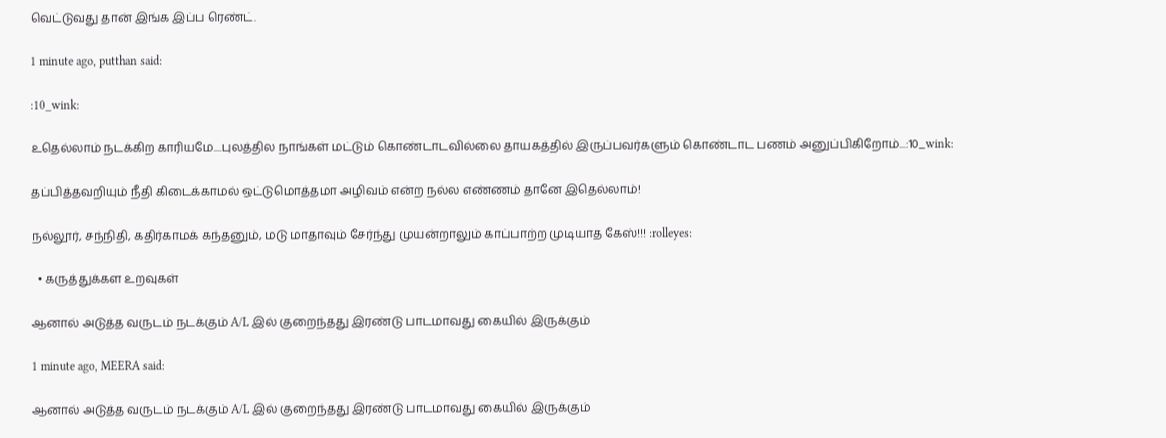வெட்டுவது தான் இங்க இப்ப ரெண்ட்.

1 minute ago, putthan said:

:10_wink:

உதெல்லாம் நடக்கிற காரியமே....புலத்தில நாங்கள் மட்டும் கொண்டாடவில்லை தாயகத்தில் இருப்பவர்களும் கொண்டாட பணம் அனுப்பிகிறோம்...:10_wink:

தப்பித்தவறியும் நீதி கிடைக்காமல் ஒட்டுமொத்தமா அழிவம் என்ற நல்ல எண்ணம் தானே இதெல்லாம்!

நல்லூர், சந்நிதி, கதிர்காமக் கந்தனும், மடு மாதாவும் சேர்ந்து முயன்றாலும் காப்பாற்ற முடியாத கேஸ்!!! :rolleyes:

  • கருத்துக்கள உறவுகள்

ஆனால் அடுத்த வருடம் நடக்கும் A/L இல் குறைந்தது இரண்டு பாடமாவது கையில் இருக்கும்

1 minute ago, MEERA said:

ஆனால் அடுத்த வருடம் நடக்கும் A/L இல் குறைந்தது இரண்டு பாடமாவது கையில் இருக்கும்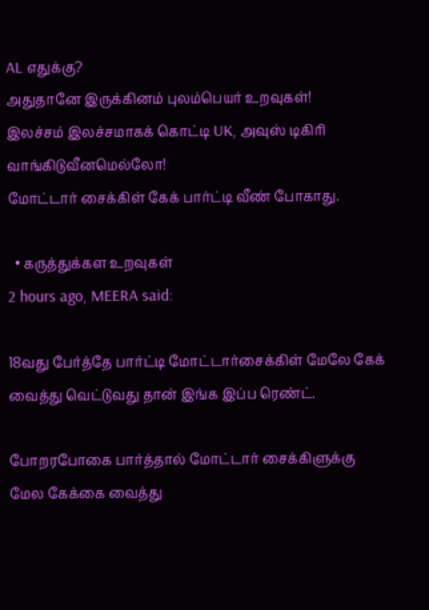AL எதுக்கு?
அதுதானே இருக்கினம் புலம்பெயர் உறவுகள்!
இலச்சம் இலச்சமாகக் கொட்டி UK, அவுஸ் டிகிரி வாங்கிடுவீனமெல்லோ!
மோட்டார் சைக்கிள் கேக் பார்ட்டி வீண் போகாது.

  • கருத்துக்கள உறவுகள்
2 hours ago, MEERA said:

18வது பேர்த்தே பார்ட்டி மோட்டார்சைக்கிள் மேலே கேக் வைத்து வெட்டுவது தான் இங்க இப்ப ரெண்ட்.

போறரபோகை பார்த்தால் மோட்டார் சைக்கிளுக்கு மேல கேக்கை வைத்து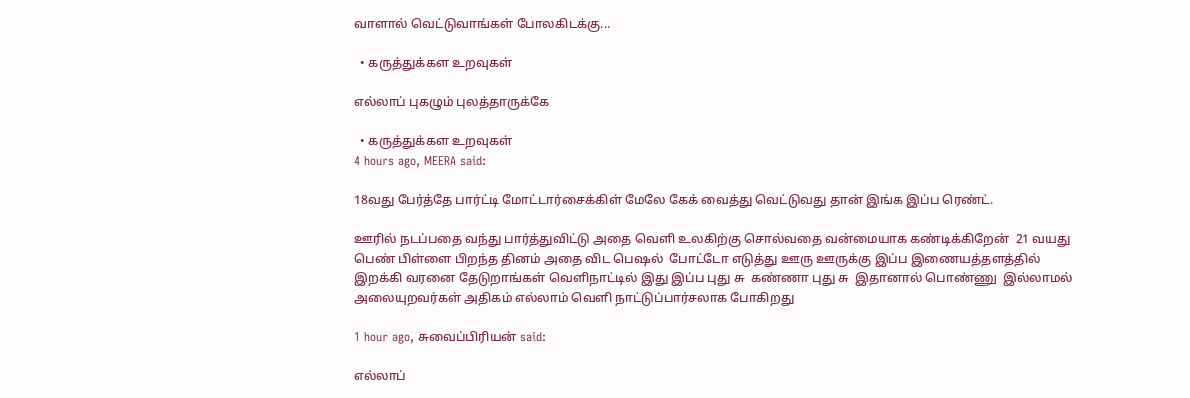வாளால் வெட்டுவாங்கள் போலகிடக்கு...

  • கருத்துக்கள உறவுகள்

எல்லாப் புகழும் புலத்தாருக்கே

  • கருத்துக்கள உறவுகள்
4 hours ago, MEERA said:

18வது பேர்த்தே பார்ட்டி மோட்டார்சைக்கிள் மேலே கேக் வைத்து வெட்டுவது தான் இங்க இப்ப ரெண்ட்.

ஊரில் நடப்பதை வந்து பார்த்துவிட்டு அதை வெளி உலகிற்கு சொல்வதை வன்மையாக கண்டிக்கிறேன்  21 வயது பெண் பிள்ளை பிறந்த தினம் அதை விட பெஷல்  போட்டோ எடுத்து ஊரு ஊருக்கு இப்ப இணையத்தளத்தில் இறக்கி வரனை தேடுறாங்கள் வெளிநாட்டில் இது இப்ப புது சு  கண்ணா புது சு  இதானால் பொண்ணு  இல்லாமல் அலையுறவர்கள் அதிகம் எல்லாம் வெளி நாட்டுப்பார்சலாக போகிறது

1 hour ago, சுவைப்பிரியன் said:

எல்லாப்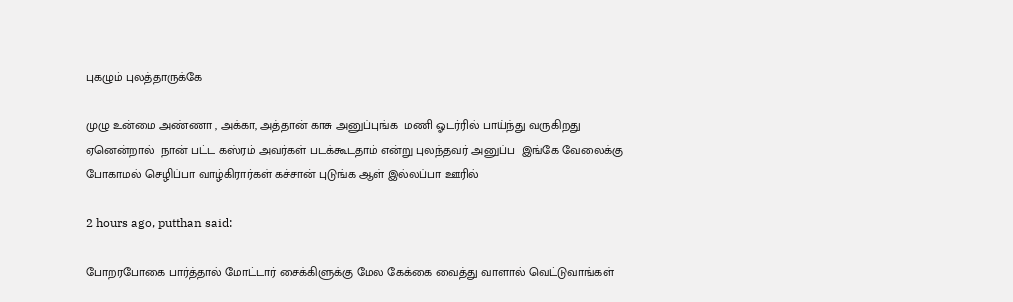புகழும் புலத்தாருக்கே

முழு உன்மை அண்ணா , அக்கா, அத்தான் காசு அனுப்புங்க  மணி ஓடர்ரில் பாய்ந்து வருகிறது ஏனென்றால்  நான் பட்ட கஸ்ரம் அவர்கள் படக்கூடதாம் என்று புலந்தவர் அனுப்ப  இங்கே வேலைக்கு போகாமல் செழிப்பா வாழ்கிரார்கள் கச்சான் புடுங்க ஆள் இல்லப்பா ஊரில்

2 hours ago, putthan said:

போறரபோகை பார்த்தால் மோட்டார் சைக்கிளுக்கு மேல கேக்கை வைத்து வாளால் வெட்டுவாங்கள்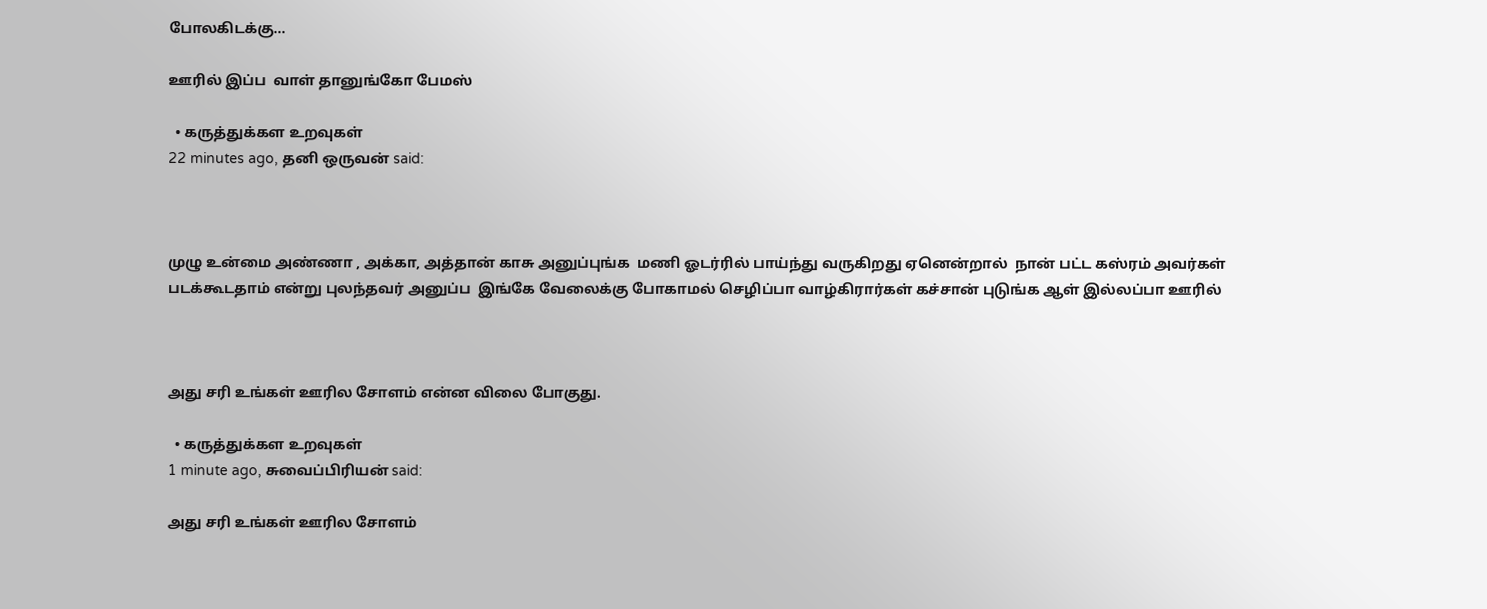போலகிடக்கு...

ஊரில் இப்ப  வாள் தானுங்கோ பேமஸ்

  • கருத்துக்கள உறவுகள்
22 minutes ago, தனி ஒருவன் said:



முழு உன்மை அண்ணா , அக்கா, அத்தான் காசு அனுப்புங்க  மணி ஓடர்ரில் பாய்ந்து வருகிறது ஏனென்றால்  நான் பட்ட கஸ்ரம் அவர்கள் படக்கூடதாம் என்று புலந்தவர் அனுப்ப  இங்கே வேலைக்கு போகாமல் செழிப்பா வாழ்கிரார்கள் கச்சான் புடுங்க ஆள் இல்லப்பா ஊரில்



அது சரி உங்கள் ஊரில சோளம் என்ன விலை போகுது.

  • கருத்துக்கள உறவுகள்
1 minute ago, சுவைப்பிரியன் said:

அது சரி உங்கள் ஊரில சோளம்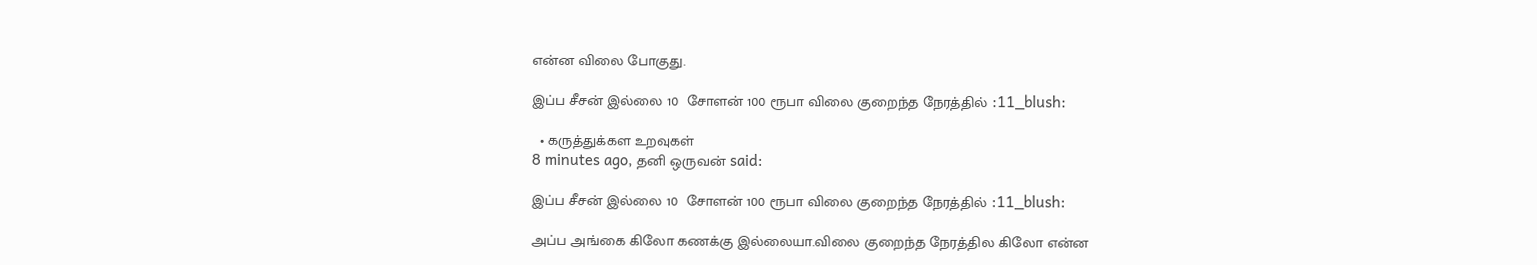என்ன விலை போகுது.

இப்ப சீசன் இல்லை 10  சோளன் 100 ரூபா விலை குறைந்த நேரத்தில் :11_blush:

  • கருத்துக்கள உறவுகள்
8 minutes ago, தனி ஒருவன் said:

இப்ப சீசன் இல்லை 10  சோளன் 100 ரூபா விலை குறைந்த நேரத்தில் :11_blush:

அப்ப அங்கை கிலோ கணக்கு இல்லையா.விலை குறைந்த நேரத்தில கிலோ என்ன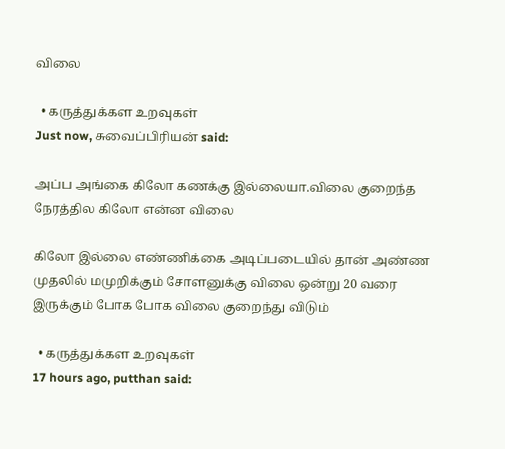விலை

  • கருத்துக்கள உறவுகள்
Just now, சுவைப்பிரியன் said:

அப்ப அங்கை கிலோ கணக்கு இல்லையா.விலை குறைந்த நேரத்தில கிலோ என்ன விலை

கிலோ இல்லை எண்ணிக்கை அடிப்படையில் தான் அண்ண  முதலில் மமுறிக்கும் சோளனுக்கு விலை ஒன்று 20 வரை இருக்கும் போக போக விலை குறைந்து விடும்

  • கருத்துக்கள உறவுகள்
17 hours ago, putthan said: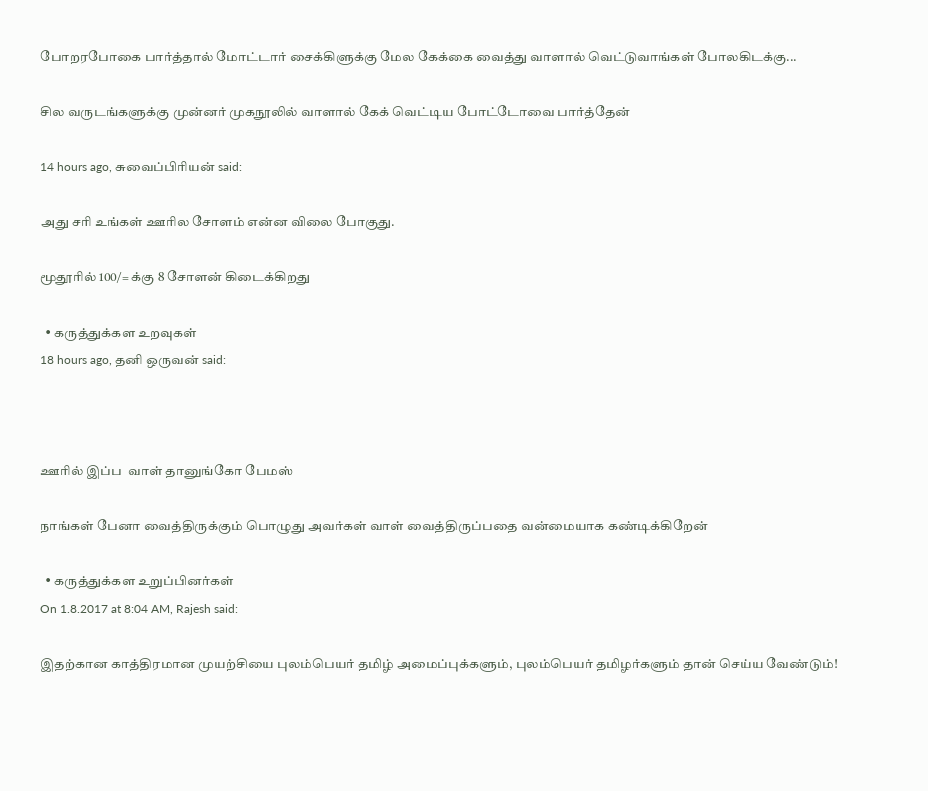போறரபோகை பார்த்தால் மோட்டார் சைக்கிளுக்கு மேல கேக்கை வைத்து வாளால் வெட்டுவாங்கள் போலகிடக்கு...

சில வருடங்களுக்கு முன்னர் முகநூலில் வாளால் கேக் வெட்டிய போட்டோவை பார்த்தேன்

14 hours ago, சுவைப்பிரியன் said:

அது சரி உங்கள் ஊரில சோளம் என்ன விலை போகுது.

மூதூரில் 100/= க்கு 8 சோளன் கிடைக்கிறது

  • கருத்துக்கள உறவுகள்
18 hours ago, தனி ஒருவன் said:



ஊரில் இப்ப  வாள் தானுங்கோ பேமஸ்

நாங்கள் பேனா வைத்திருக்கும் பொழுது அவர்கள் வாள் வைத்திருப்பதை வன்மையாக கண்டிக்கிறேன்

  • கருத்துக்கள உறுப்பினர்கள்
On 1.8.2017 at 8:04 AM, Rajesh said:

இதற்கான காத்திரமான முயற்சியை புலம்பெயர் தமிழ் அமைப்புக்களும், புலம்பெயர் தமிழர்களும் தான் செய்ய வேண்டும்!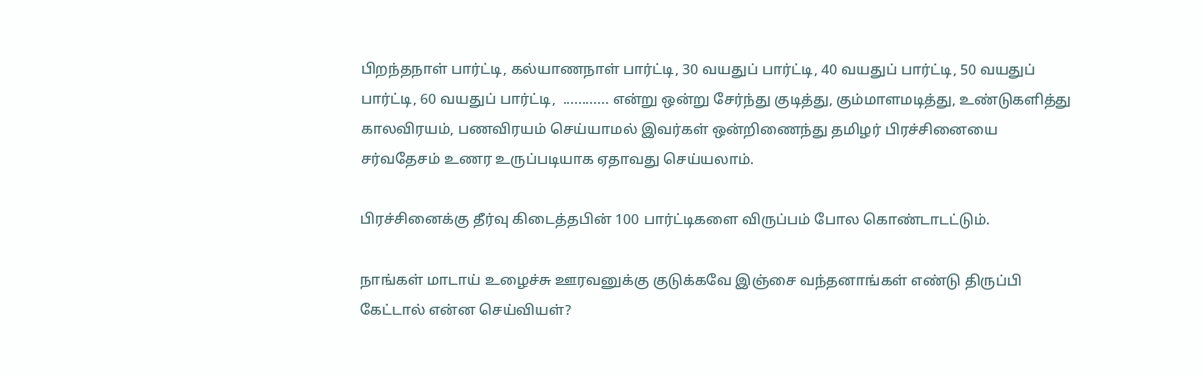பிறந்தநாள் பார்ட்டி, கல்யாணநாள் பார்ட்டி, 30 வயதுப் பார்ட்டி, 40 வயதுப் பார்ட்டி, 50 வயதுப் பார்ட்டி, 60 வயதுப் பார்ட்டி,  ............ என்று ஒன்று சேர்ந்து குடித்து, கும்மாளமடித்து, உண்டுகளித்து  காலவிரயம், பணவிரயம் செய்யாமல் இவர்கள் ஒன்றிணைந்து தமிழர் பிரச்சினையை சர்வதேசம் உணர உருப்படியாக ஏதாவது செய்யலாம்.

பிரச்சினைக்கு தீர்வு கிடைத்தபின் 100 பார்ட்டிகளை விருப்பம் போல கொண்டாடட்டும்.

நாங்கள் மாடாய் உழைச்சு ஊரவனுக்கு குடுக்கவே இஞ்சை வந்தனாங்கள் எண்டு திருப்பி கேட்டால் என்ன செய்வியள்?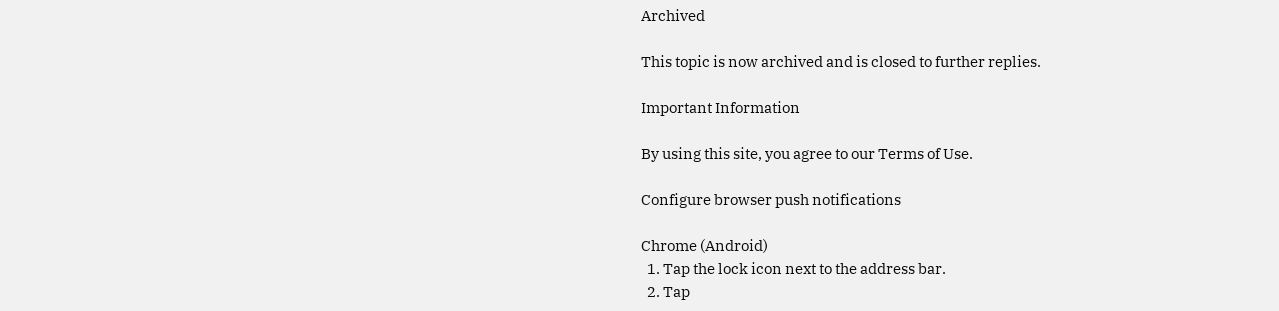Archived

This topic is now archived and is closed to further replies.

Important Information

By using this site, you agree to our Terms of Use.

Configure browser push notifications

Chrome (Android)
  1. Tap the lock icon next to the address bar.
  2. Tap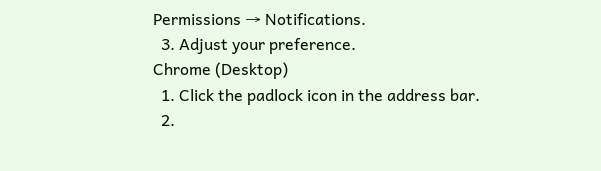Permissions → Notifications.
  3. Adjust your preference.
Chrome (Desktop)
  1. Click the padlock icon in the address bar.
  2.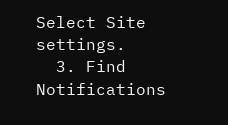Select Site settings.
  3. Find Notifications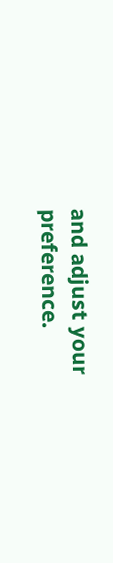and adjust your preference.